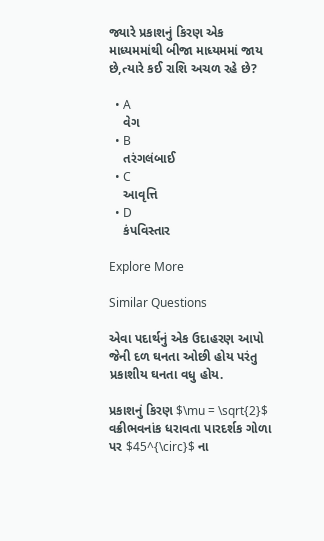જ્યારે પ્રકાશનું કિરણ એક માધ્યમમાંથી બીજા માધ્યમમાં જાય છે,ત્યારે કઈ રાશિ અચળ રહે છે?

  • A
    વેગ
  • B
    તરંગલંબાઈ
  • C
    આવૃત્તિ
  • D
    કંપવિસ્તાર

Explore More

Similar Questions

એવા પદાર્થનું એક ઉદાહરણ આપો જેની દળ ઘનતા ઓછી હોય પરંતુ પ્રકાશીય ઘનતા વધુ હોય.

પ્રકાશનું કિરણ $\mu = \sqrt{2}$ વક્રીભવનાંક ધરાવતા પારદર્શક ગોળા પર $45^{\circ}$ ના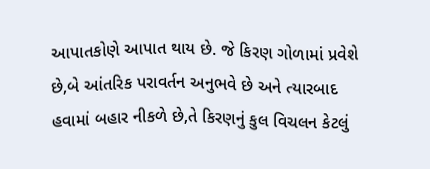આપાતકોણે આપાત થાય છે. જે કિરણ ગોળામાં પ્રવેશે છે,બે આંતરિક પરાવર્તન અનુભવે છે અને ત્યારબાદ હવામાં બહાર નીકળે છે,તે કિરણનું કુલ વિચલન કેટલું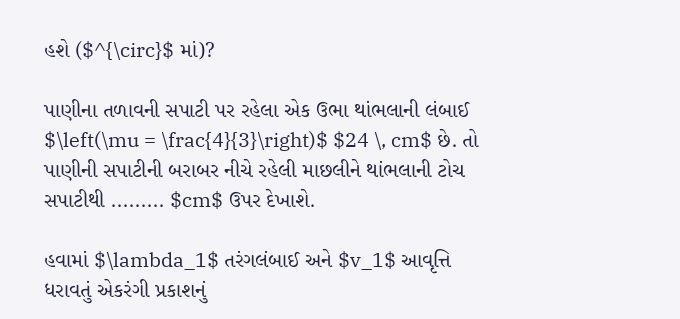હશે ($^{\circ}$ માં)?

પાણીના તળાવની સપાટી પર રહેલા એક ઉભા થાંભલાની લંબાઈ $\left(\mu = \frac{4}{3}\right)$ $24 \, cm$ છે. તો પાણીની સપાટીની બરાબર નીચે રહેલી માછલીને થાંભલાની ટોચ સપાટીથી ......... $cm$ ઉપર દેખાશે.

હવામાં $\lambda_1$ તરંગલંબાઈ અને $v_1$ આવૃત્તિ ધરાવતું એકરંગી પ્રકાશનું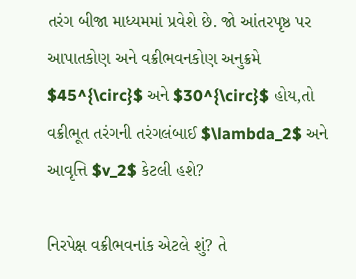તરંગ બીજા માધ્યમમાં પ્રવેશે છે. જો આંતરપૃષ્ઠ પર આપાતકોણ અને વક્રીભવનકોણ અનુક્રમે $45^{\circ}$ અને $30^{\circ}$ હોય,તો વક્રીભૂત તરંગની તરંગલંબાઈ $\lambda_2$ અને આવૃત્તિ $v_2$ કેટલી હશે?

નિરપેક્ષ વક્રીભવનાંક એટલે શું? તે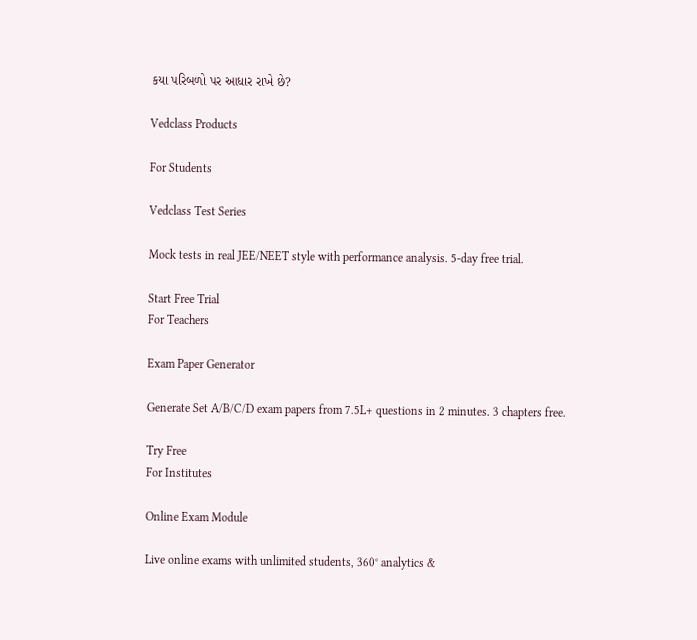કયા પરિબળો પર આધાર રાખે છે?

Vedclass Products

For Students

Vedclass Test Series

Mock tests in real JEE/NEET style with performance analysis. 5-day free trial.

Start Free Trial
For Teachers

Exam Paper Generator

Generate Set A/B/C/D exam papers from 7.5L+ questions in 2 minutes. 3 chapters free.

Try Free
For Institutes

Online Exam Module

Live online exams with unlimited students, 360° analytics &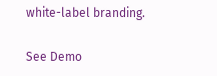white-label branding.

See Demo